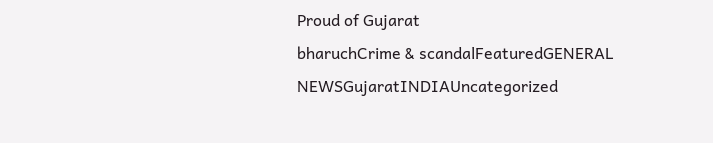Proud of Gujarat
bharuchCrime & scandalFeaturedGENERAL NEWSGujaratINDIAUncategorized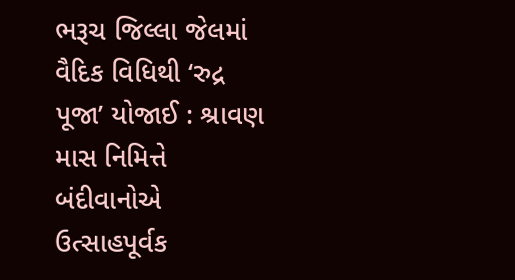ભરૂચ જિલ્લા જેલમાં વૈદિક વિધિથી ‘રુદ્ર પૂજા’ યોજાઈ : શ્રાવણ માસ નિમિત્તે બંદીવાનોએ ઉત્સાહપૂર્વક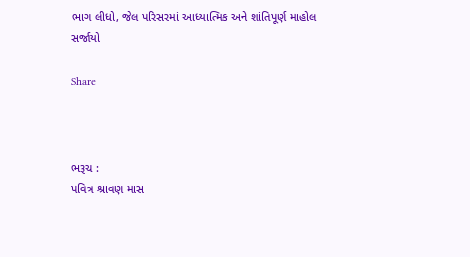ભાગ લીધો, જેલ પરિસરમાં આધ્યાત્મિક અને શાંતિપૂર્ણ માહોલ સર્જાયો

Share



ભરૂચ :
પવિત્ર શ્રાવણ માસ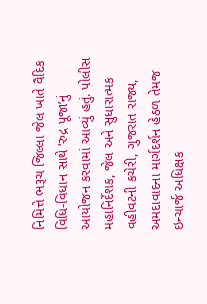નિમિત્તે ભરૂચ જિલ્લા જેલ ખાતે વૈદિક વિધિ-વિધાન સાથે ‘રુદ્ર પૂજા’નું આયોજન કરવામાં આવ્યું હતું. પોલીસ મહાનિર્દેશક, જેલ અને સુધારાત્મક વહીવટની કચેરી, ગુજરાત રાજ્ય, અમદાવાદના માર્ગદર્શન હેઠળ તેમજ ઇન્ચાર્જ અધિક્ષક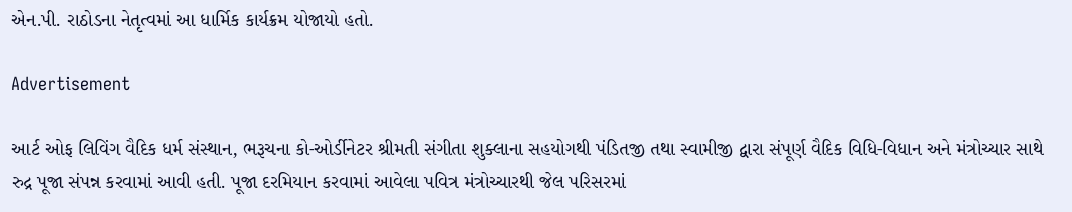એન.પી. રાઠોડના નેતૃત્વમાં આ ધાર્મિક કાર્યક્રમ યોજાયો હતો.

Advertisement

આર્ટ ઓફ લિવિંગ વૈદિક ધર્મ સંસ્થાન, ભરૂચના કો-ઓર્ડીનેટર શ્રીમતી સંગીતા શુક્લાના સહયોગથી પંડિતજી તથા સ્વામીજી દ્વારા સંપૂર્ણ વૈદિક વિધિ-વિધાન અને મંત્રોચ્ચાર સાથે રુદ્ર પૂજા સંપન્ન કરવામાં આવી હતી. પૂજા દરમિયાન કરવામાં આવેલા પવિત્ર મંત્રોચ્ચારથી જેલ પરિસરમાં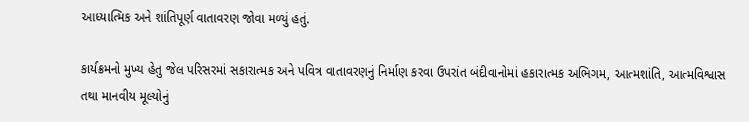આધ્યાત્મિક અને શાંતિપૂર્ણ વાતાવરણ જોવા મળ્યું હતું.

કાર્યક્રમનો મુખ્ય હેતુ જેલ પરિસરમાં સકારાત્મક અને પવિત્ર વાતાવરણનું નિર્માણ કરવા ઉપરાંત બંદીવાનોમાં હકારાત્મક અભિગમ, આત્મશાંતિ, આત્મવિશ્વાસ તથા માનવીય મૂલ્યોનું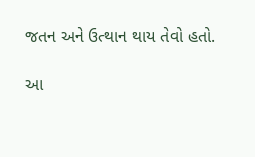જતન અને ઉત્થાન થાય તેવો હતો.

આ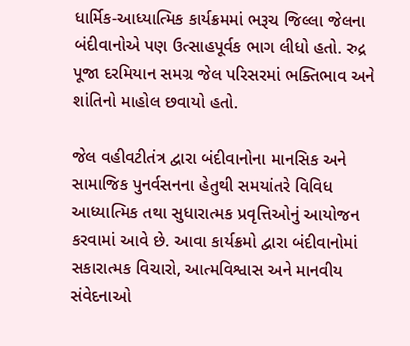ધાર્મિક-આધ્યાત્મિક કાર્યક્રમમાં ભરૂચ જિલ્લા જેલના બંદીવાનોએ પણ ઉત્સાહપૂર્વક ભાગ લીધો હતો. રુદ્ર પૂજા દરમિયાન સમગ્ર જેલ પરિસરમાં ભક્તિભાવ અને શાંતિનો માહોલ છવાયો હતો.

જેલ વહીવટીતંત્ર દ્વારા બંદીવાનોના માનસિક અને સામાજિક પુનર્વસનના હેતુથી સમયાંતરે વિવિધ આધ્યાત્મિક તથા સુધારાત્મક પ્રવૃત્તિઓનું આયોજન કરવામાં આવે છે. આવા કાર્યક્રમો દ્વારા બંદીવાનોમાં સકારાત્મક વિચારો, આત્મવિશ્વાસ અને માનવીય સંવેદનાઓ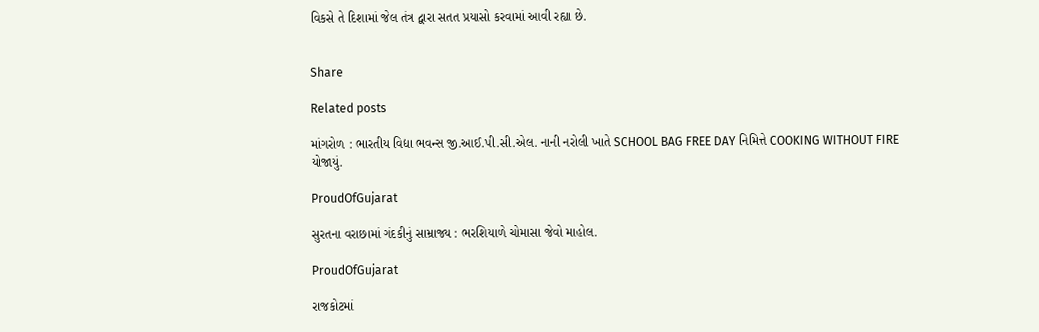વિકસે તે દિશામાં જેલ તંત્ર દ્વારા સતત પ્રયાસો કરવામાં આવી રહ્યા છે.


Share

Related posts

માંગરોળ : ભારતીય વિદ્યા ભવન્સ જી.આઈ.પી.સી.એલ. નાની નરોલી ખાતે SCHOOL BAG FREE DAY નિમિત્તે COOKING WITHOUT FIRE યોજાયું.

ProudOfGujarat

સુરતના વરાછામાં ગંદકીનું સામ્રાજ્ય : ભરશિયાળે ચોમાસા જેવો માહોલ.

ProudOfGujarat

રાજકોટમાં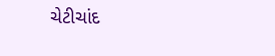ચેટીચાંદ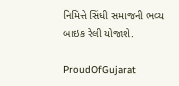નિમિત્તે સિંધી સમાજની ભવ્ય બાઇક રેલી યોજાશે.

ProudOfGujarat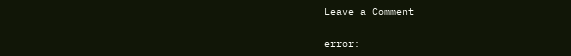Leave a Comment

error: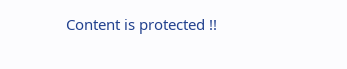Content is protected !!